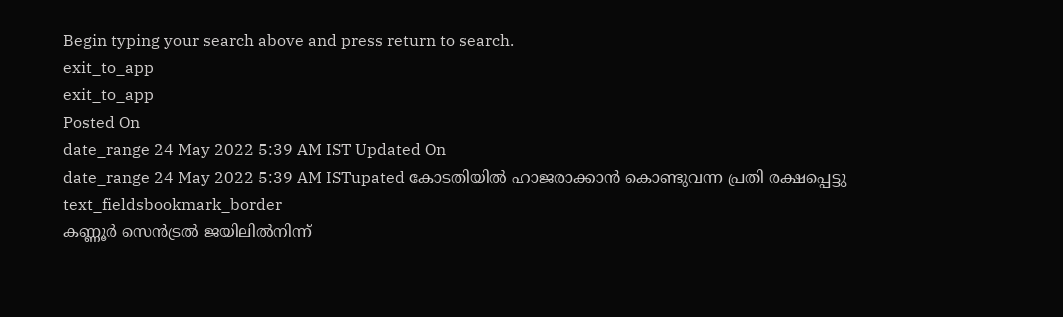Begin typing your search above and press return to search.
exit_to_app
exit_to_app
Posted On
date_range 24 May 2022 5:39 AM IST Updated On
date_range 24 May 2022 5:39 AM ISTupated കോടതിയിൽ ഹാജരാക്കാൻ കൊണ്ടുവന്ന പ്രതി രക്ഷപ്പെട്ടു
text_fieldsbookmark_border
കണ്ണൂർ സെൻട്രൽ ജയിലിൽനിന്ന്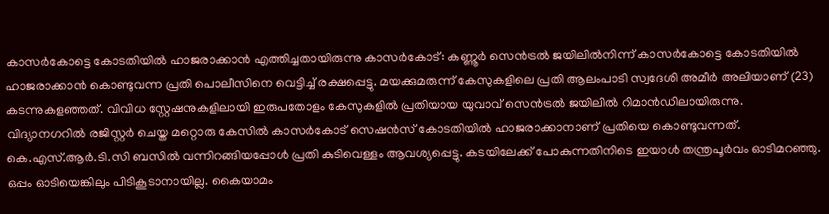കാസർകോട്ടെ കോടതിയിൽ ഹാജരാക്കാൻ എത്തിച്ചതായിരുന്നു കാസർകോട്: കണ്ണൂർ സെൻട്രൽ ജയിലിൽനിന്ന് കാസർകോട്ടെ കോടതിയിൽ ഹാജരാക്കാൻ കൊണ്ടുവന്ന പ്രതി പൊലീസിനെ വെട്ടിച്ച് രക്ഷപ്പെട്ടു. മയക്കുമരുന്ന് കേസുകളിലെ പ്രതി ആലംപാടി സ്വദേശി അമീർ അലിയാണ് (23) കടന്നുകളഞ്ഞത്. വിവിധ സ്റ്റേഷനുകളിലായി ഇരുപതോളം കേസുകളിൽ പ്രതിയായ യുവാവ് സെൻട്രൽ ജയിലിൽ റിമാൻഡിലായിരുന്നു. വിദ്യാനഗറിൽ രജിസ്റ്റർ ചെയ്ത മറ്റൊരു കേസിൽ കാസർകോട് സെഷൻസ് കോടതിയിൽ ഹാജരാക്കാനാണ് പ്രതിയെ കൊണ്ടുവന്നത്. കെ.എസ്.ആർ.ടി.സി ബസിൽ വന്നിറങ്ങിയപ്പോൾ പ്രതി കുടിവെള്ളം ആവശ്യപ്പെട്ടു. കടയിലേക്ക് പോകുന്നതിനിടെ ഇയാൾ തന്ത്രപൂർവം ഓടിമറഞ്ഞു. ഒപ്പം ഓടിയെങ്കിലും പിടികൂടാനായില്ല. കൈയാമം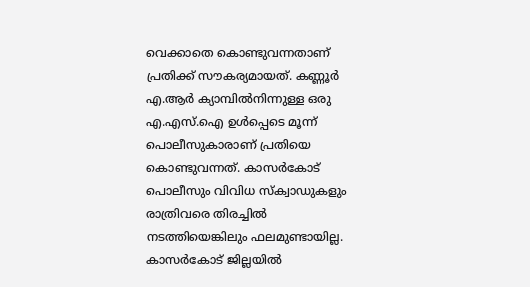വെക്കാതെ കൊണ്ടുവന്നതാണ് പ്രതിക്ക് സൗകര്യമായത്. കണ്ണൂർ എ.ആർ ക്യാമ്പിൽനിന്നുള്ള ഒരു എ.എസ്.ഐ ഉൾപ്പെടെ മൂന്ന് പൊലീസുകാരാണ് പ്രതിയെ കൊണ്ടുവന്നത്. കാസർകോട് പൊലീസും വിവിധ സ്ക്വാഡുകളും രാത്രിവരെ തിരച്ചിൽ നടത്തിയെങ്കിലും ഫലമുണ്ടായില്ല. കാസർകോട് ജില്ലയിൽ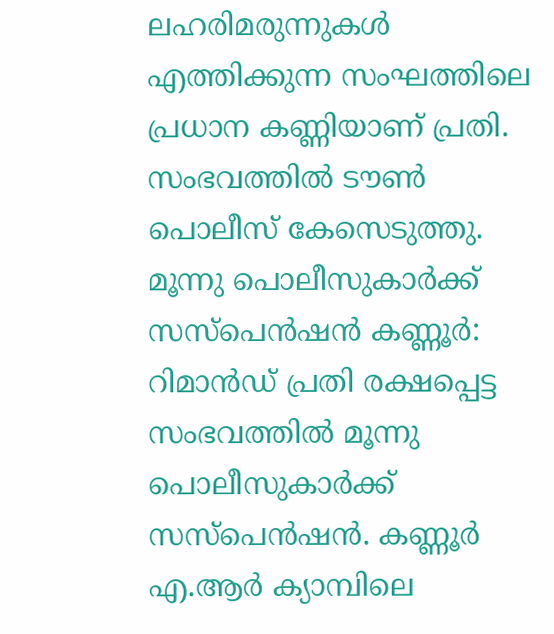ലഹരിമരുന്നുകൾ എത്തിക്കുന്ന സംഘത്തിലെ പ്രധാന കണ്ണിയാണ് പ്രതി. സംഭവത്തിൽ ടൗൺ പൊലീസ് കേസെടുത്തു. മൂന്നു പൊലീസുകാർക്ക് സസ്പെൻഷൻ കണ്ണൂർ: റിമാൻഡ് പ്രതി രക്ഷപ്പെട്ട സംഭവത്തിൽ മൂന്നു പൊലീസുകാർക്ക് സസ്പെൻഷൻ. കണ്ണൂർ എ.ആർ ക്യാമ്പിലെ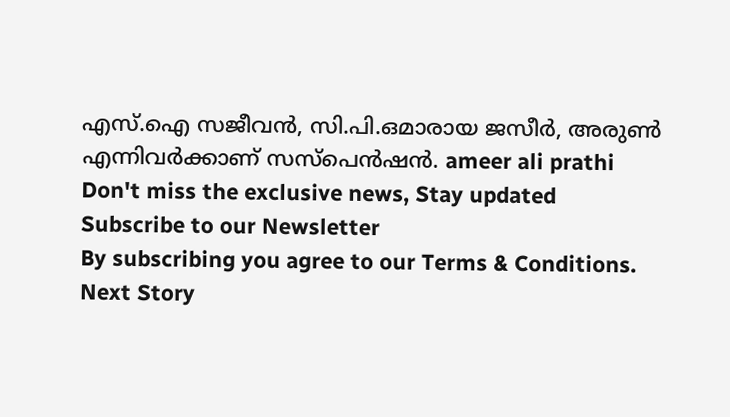എസ്.ഐ സജീവൻ, സി.പി.ഒമാരായ ജസീർ, അരുൺ എന്നിവർക്കാണ് സസ്പെൻഷൻ. ameer ali prathi
Don't miss the exclusive news, Stay updated
Subscribe to our Newsletter
By subscribing you agree to our Terms & Conditions.
Next Story